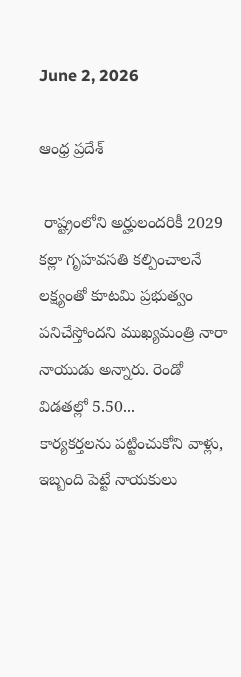June 2, 2026

ఆంధ్ర ప్రదేశ్

 రాష్ట్రంలోని అర్హులందరికీ 2029 కల్లా గృహవసతి కల్పించాలనే లక్ష్యంతో కూటమి ప్రభుత్వం పనిచేస్తోందని ముఖ్యమంత్రి నారా నాయుడు అన్నారు. రెండో విడతల్లో 5.50...
కార్యకర్తలను పట్టించుకోని వాళ్లు, ఇబ్బంది పెట్టే నాయకులు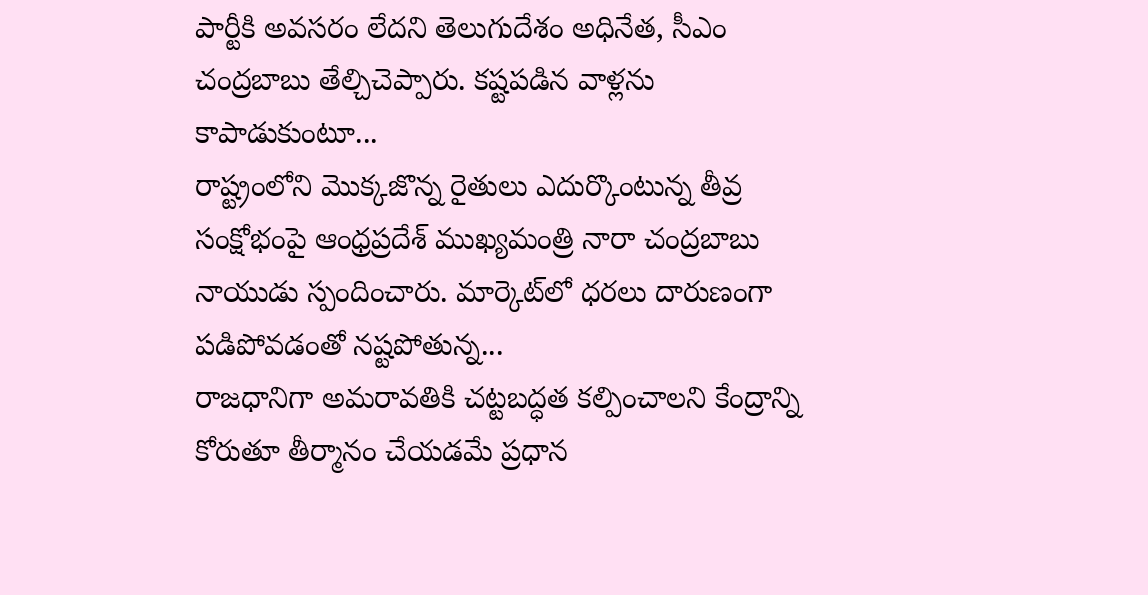పార్టీకి అవసరం లేదని తెలుగుదేశం అధినేత, సీఎం చంద్రబాబు తేల్చిచెప్పారు. కష్టపడిన వాళ్లను కాపాడుకుంటూ...
రాష్ట్రంలోని మొక్కజొన్న రైతులు ఎదుర్కొంటున్న తీవ్ర సంక్షోభంపై ఆంధ్రప్రదేశ్ ముఖ్యమంత్రి నారా చంద్రబాబు నాయుడు స్పందించారు. మార్కెట్‌లో ధరలు దారుణంగా పడిపోవడంతో నష్టపోతున్న...
రాజధానిగా అమరావతికి చట్టబద్ధత కల్పించాలని కేంద్రాన్ని కోరుతూ తీర్మానం చేయడమే ప్రధాన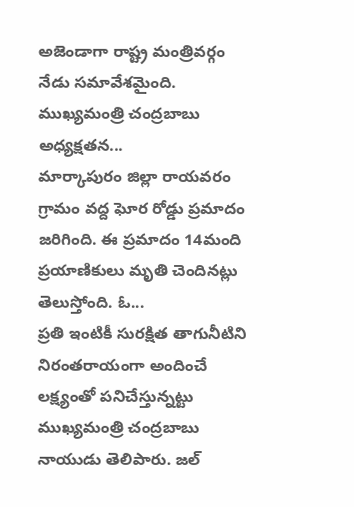అజెండాగా రాష్ట్ర మంత్రివర్గం నేడు సమావేశమైంది. ముఖ్యమంత్రి చంద్రబాబు అధ్యక్షతన...
మార్కాపురం జిల్లా రాయవరం గ్రామం వద్ద ఘోర రోడ్డు ప్రమాదం జరిగింది. ఈ ప్రమాదం 14మంది ప్రయాణికులు మృతి చెందినట్లు తెలుస్తోంది. ఓ...
ప్రతి ఇంటికీ సురక్షిత తాగునీటిని నిరంతరాయంగా అందించే లక్ష్యంతో పనిచేస్తున్నట్టు ముఖ్యమంత్రి చంద్రబాబు నాయుడు తెలిపారు. జల్‌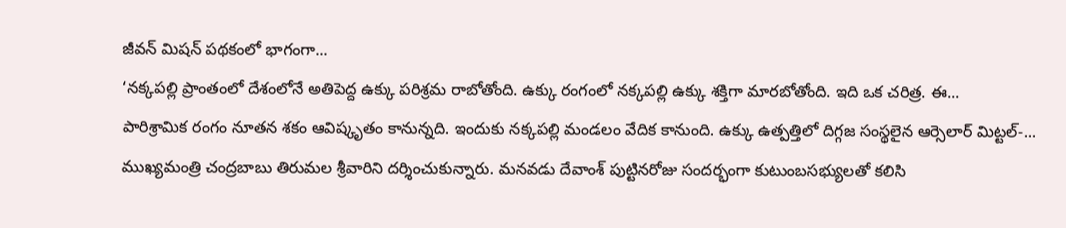జీవన్‌ మిషన్‌ పథకంలో భాగంగా...
‘నక్కపల్లి ప్రాంతంలో దేశంలోనే అతిపెద్ద ఉక్కు పరిశ్రమ రాబోతోంది. ఉక్కు రంగంలో నక్కపల్లి ఉక్కు శక్తిగా మారబోతోంది. ఇది ఒక చరిత్ర. ఈ...
పారిశ్రామిక రంగం నూతన శకం ఆవిష్కృతం కానున్నది. ఇందుకు నక్కపల్లి మండలం వేదిక కానుంది. ఉక్కు ఉత్పత్తిలో దిగ్గజ సంస్థలైన ఆర్సెలార్‌ మిట్టల్‌-...
ముఖ్యమంత్రి చంద్రబాబు తిరుమల శ్రీవారిని దర్శించుకున్నారు. మనవడు దేవాంశ్ పుట్టినరోజు సందర్భంగా కుటుంబసభ్యులతో కలిసి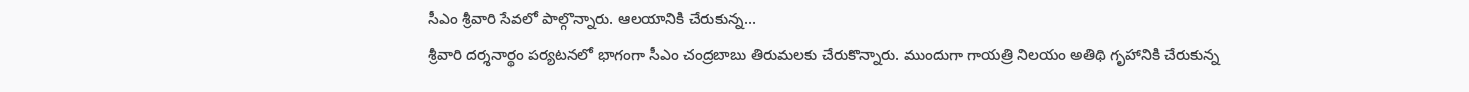సీఎం శ్రీవారి సేవలో పాల్గొన్నారు. ఆలయానికి చేరుకున్న...
శ్రీవారి దర్శనార్థం పర్యటనలో భాగంగా సీఎం చంద్రబాబు తిరుమలకు చేరుకొన్నారు. ముందుగా గాయత్రి నిలయం అతిథి గృహానికి చేరుకున్న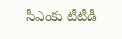సీఎంకు టీటీడీ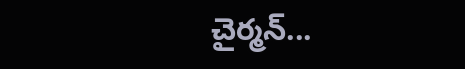చైర్మన్...